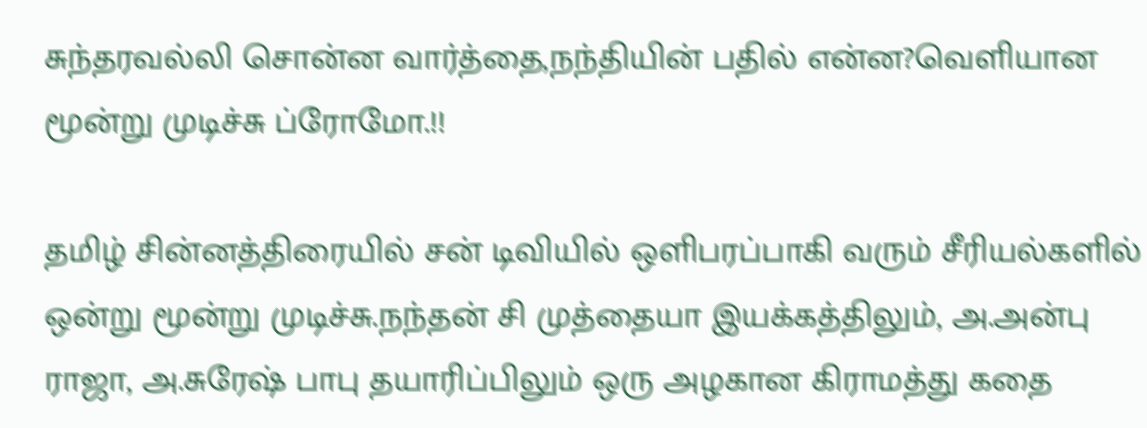சுந்தரவல்லி சொன்ன வார்த்தை,நந்தியின் பதில் என்ன?வெளியான மூன்று முடிச்சு ப்ரோமோ.!!

தமிழ் சின்னத்திரையில் சன் டிவியில் ஒளிபரப்பாகி வரும் சீரியல்களில் ஒன்று மூன்று முடிச்சு.நந்தன் சி முத்தையா இயக்கத்திலும், அ.அன்பு ராஜா, அ.சுரேஷ் பாபு தயாரிப்பிலும் ஒரு அழகான கிராமத்து கதை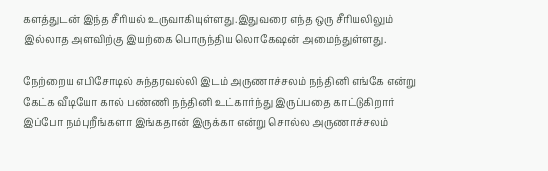களத்துடன் இந்த சீரியல் உருவாகியுள்ளது.இதுவரை எந்த ஒரு சீரியலிலும் இல்லாத அளவிற்கு இயற்கை பொருந்திய லொகேஷன் அமைந்துள்ளது.

நேற்றைய எபிசோடில் சுந்தரவல்லி இடம் அருணாச்சலம் நந்தினி எங்கே என்று கேட்க வீடியோ கால் பண்ணி நந்தினி உட்கார்ந்து இருப்பதை காட்டுகிறார் இப்போ நம்புறீங்களா இங்கதான் இருக்கா என்று சொல்ல அருணாச்சலம்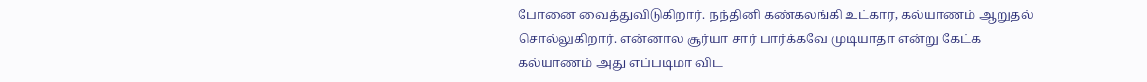போனை வைத்துவிடுகிறார். நந்தினி கண்கலங்கி உட்கார, கல்யாணம் ஆறுதல் சொல்லுகிறார். என்னால சூர்யா சார் பார்க்கவே முடியாதா என்று கேட்க கல்யாணம் அது எப்படிமா விட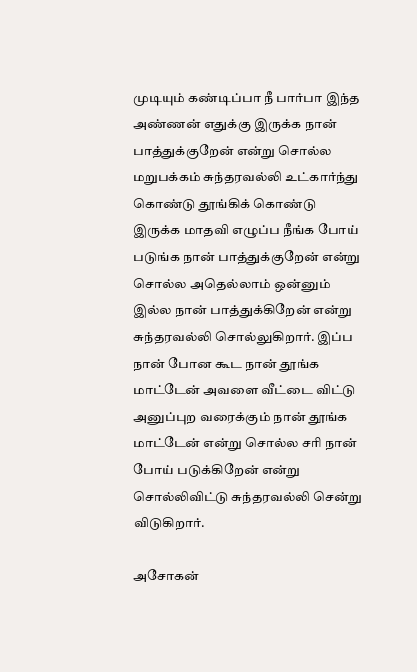முடியும் கண்டிப்பா நீ பார்பா இந்த அண்ணன் எதுக்கு இருக்க நான் பாத்துக்குறேன் என்று சொல்ல மறுபக்கம் சுந்தரவல்லி உட்கார்ந்து கொண்டு தூங்கிக் கொண்டு இருக்க மாதவி எழுப்ப நீங்க போய் படுங்க நான் பாத்துக்குறேன் என்று சொல்ல அதெல்லாம் ஒன்னும் இல்ல நான் பாத்துக்கிறேன் என்று சுந்தரவல்லி சொல்லுகிறார். இப்ப நான் போன கூட நான் தூங்க மாட்டேன் அவளை வீட்டை விட்டு அனுப்புற வரைக்கும் நான் தூங்க மாட்டேன் என்று சொல்ல சரி நான் போய் படுக்கிறேன் என்று சொல்லிவிட்டு சுந்தரவல்லி சென்று விடுகிறார்.

அசோகன்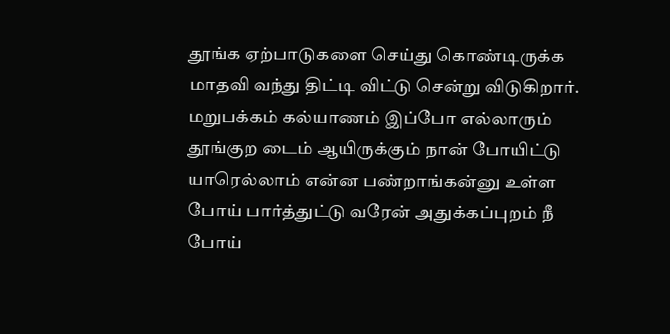தூங்க ஏற்பாடுகளை செய்து கொண்டிருக்க மாதவி வந்து திட்டி விட்டு சென்று விடுகிறார். மறுபக்கம் கல்யாணம் இப்போ எல்லாரும் தூங்குற டைம் ஆயிருக்கும் நான் போயிட்டு யாரெல்லாம் என்ன பண்றாங்கன்னு உள்ள போய் பார்த்துட்டு வரேன் அதுக்கப்புறம் நீ போய்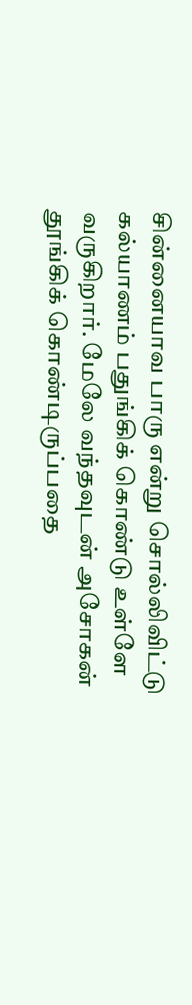சின்னையாவ பாரு என்று சொல்லிவிட்டு கல்யாணம் பதுங்கிக் கொண்டு உள்ளே வருகிறார். மேலே வந்தவுடன் அசோகன் தூங்கிக் கொண்டிருப்பதை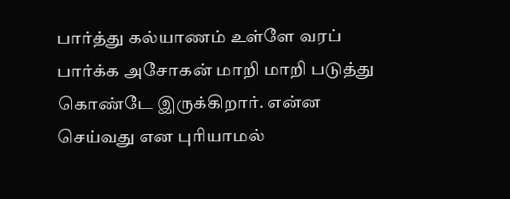பார்த்து கல்யாணம் உள்ளே வரப் பார்க்க அசோகன் மாறி மாறி படுத்து கொண்டே இருக்கிறார். என்ன செய்வது என புரியாமல்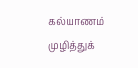கல்யாணம் முழித்துக்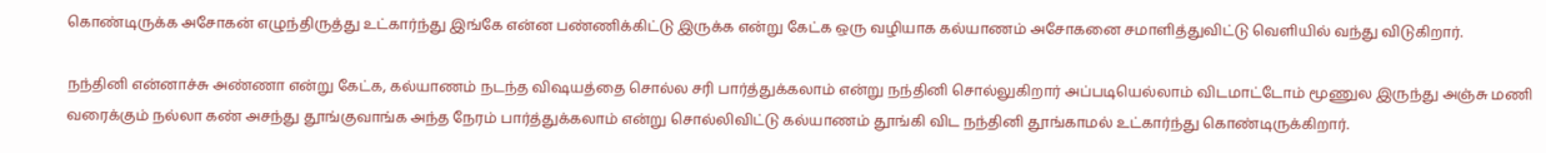கொண்டிருக்க அசோகன் எழுந்திருத்து உட்கார்ந்து இங்கே என்ன பண்ணிக்கிட்டு இருக்க என்று கேட்க ஒரு வழியாக கல்யாணம் அசோகனை சமாளித்துவிட்டு வெளியில் வந்து விடுகிறார்.

நந்தினி என்னாச்சு அண்ணா என்று கேட்க, கல்யாணம் நடந்த விஷயத்தை சொல்ல சரி பார்த்துக்கலாம் என்று நந்தினி சொல்லுகிறார் அப்படியெல்லாம் விடமாட்டோம் மூணுல இருந்து அஞ்சு மணி வரைக்கும் நல்லா கண் அசந்து தூங்குவாங்க அந்த நேரம் பார்த்துக்கலாம் என்று சொல்லிவிட்டு கல்யாணம் தூங்கி விட நந்தினி தூங்காமல் உட்கார்ந்து கொண்டிருக்கிறார்.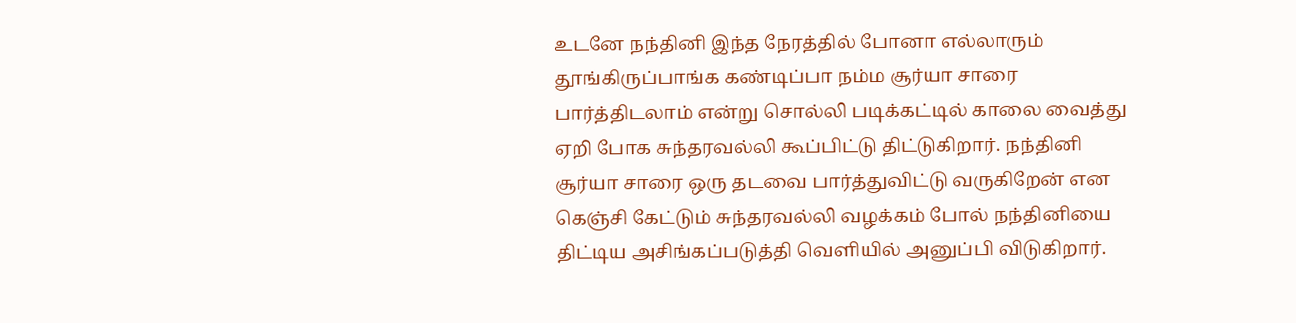உடனே நந்தினி இந்த நேரத்தில் போனா எல்லாரும் தூங்கிருப்பாங்க கண்டிப்பா நம்ம சூர்யா சாரை பார்த்திடலாம் என்று சொல்லி படிக்கட்டில் காலை வைத்து ஏறி போக சுந்தரவல்லி கூப்பிட்டு திட்டுகிறார். நந்தினி சூர்யா சாரை ஒரு தடவை பார்த்துவிட்டு வருகிறேன் என கெஞ்சி கேட்டும் சுந்தரவல்லி வழக்கம் போல் நந்தினியை திட்டிய அசிங்கப்படுத்தி வெளியில் அனுப்பி விடுகிறார்.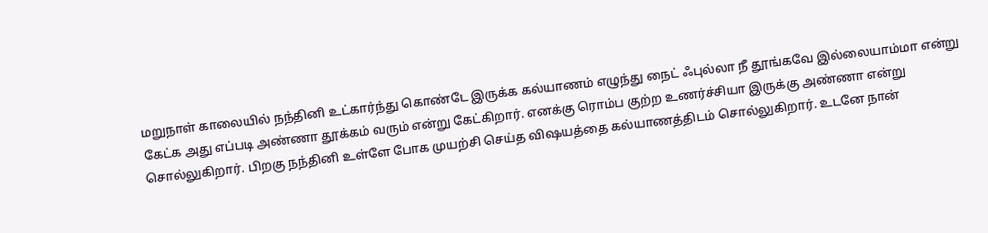மறுநாள் காலையில் நந்தினி உட்கார்ந்து கொண்டே இருக்க கல்யாணம் எழுந்து நைட் ஃபுல்லா நீ தூங்கவே இல்லையாம்மா என்று கேட்க அது எப்படி அண்ணா தூக்கம் வரும் என்று கேட்கிறார். எனக்கு ரொம்ப குற்ற உணர்ச்சியா இருக்கு அண்ணா என்று சொல்லுகிறார். பிறகு நந்தினி உள்ளே போக முயற்சி செய்த விஷயத்தை கல்யாணத்திடம் சொல்லுகிறார். உடனே நான்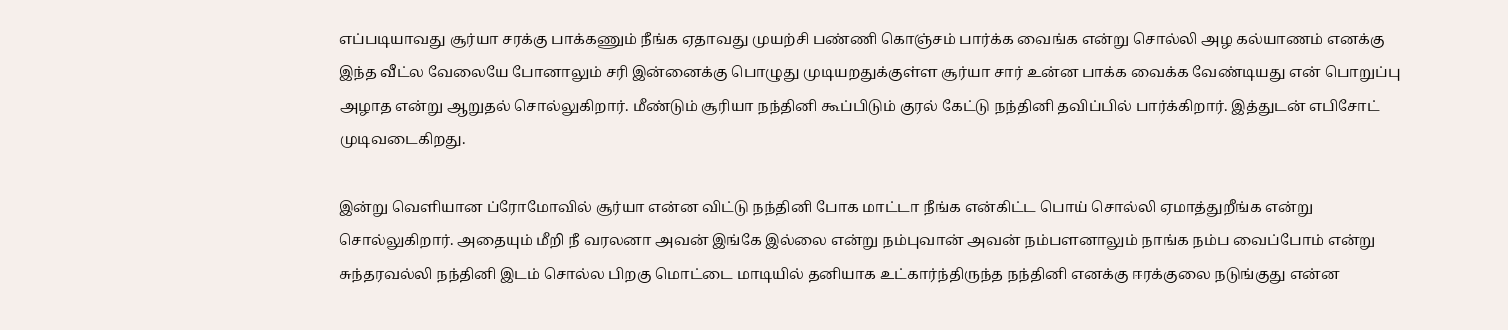எப்படியாவது சூர்யா சரக்கு பாக்கணும் நீங்க ஏதாவது முயற்சி பண்ணி கொஞ்சம் பார்க்க வைங்க என்று சொல்லி அழ கல்யாணம் எனக்கு இந்த வீட்ல வேலையே போனாலும் சரி இன்னைக்கு பொழுது முடியறதுக்குள்ள சூர்யா சார் உன்ன பாக்க வைக்க வேண்டியது என் பொறுப்பு அழாத என்று ஆறுதல் சொல்லுகிறார். மீண்டும் சூரியா நந்தினி கூப்பிடும் குரல் கேட்டு நந்தினி தவிப்பில் பார்க்கிறார். இத்துடன் எபிசோட் முடிவடைகிறது.

இன்று வெளியான ப்ரோமோவில் சூர்யா என்ன விட்டு நந்தினி போக மாட்டா நீங்க என்கிட்ட பொய் சொல்லி ஏமாத்துறீங்க என்று சொல்லுகிறார். அதையும் மீறி நீ வரலனா அவன் இங்கே இல்லை என்று நம்புவான் அவன் நம்பளனாலும் நாங்க நம்ப வைப்போம் என்று சுந்தரவல்லி நந்தினி இடம் சொல்ல பிறகு மொட்டை மாடியில் தனியாக உட்கார்ந்திருந்த நந்தினி எனக்கு ஈரக்குலை நடுங்குது என்ன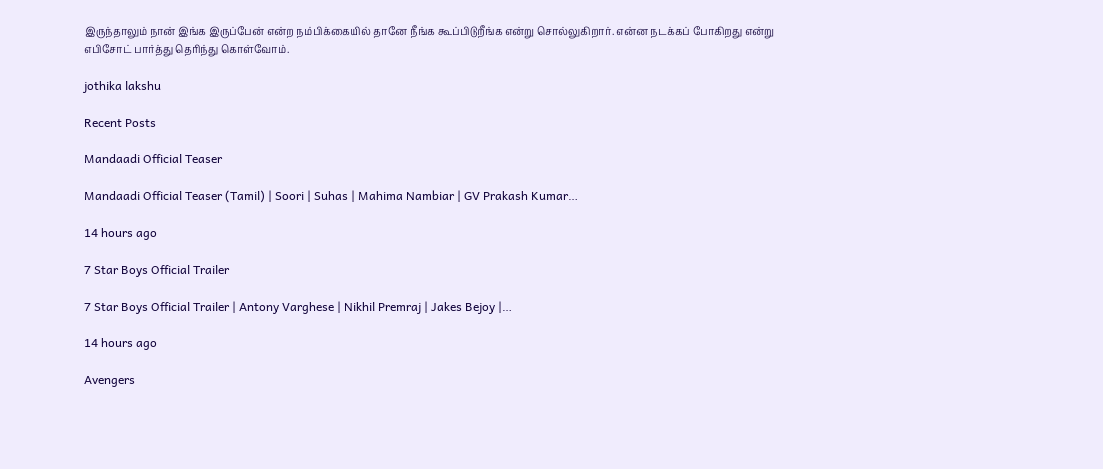இருந்தாலும் நான் இங்க இருப்பேன் என்ற நம்பிக்கையில் தானே நீங்க கூப்பிடுறீங்க என்று சொல்லுகிறார். என்ன நடக்கப் போகிறது என்று எபிசோட் பார்த்து தெரிந்து கொள்வோம்.

jothika lakshu

Recent Posts

Mandaadi Official Teaser

Mandaadi Official Teaser (Tamil) | Soori | Suhas | Mahima Nambiar | GV Prakash Kumar…

14 hours ago

7 Star Boys Official Trailer

7 Star Boys Official Trailer | Antony Varghese | Nikhil Premraj | Jakes Bejoy |…

14 hours ago

Avengers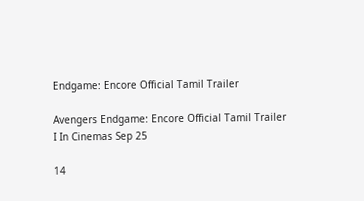Endgame: Encore Official Tamil Trailer

Avengers Endgame: Encore Official Tamil Trailer I In Cinemas Sep 25

14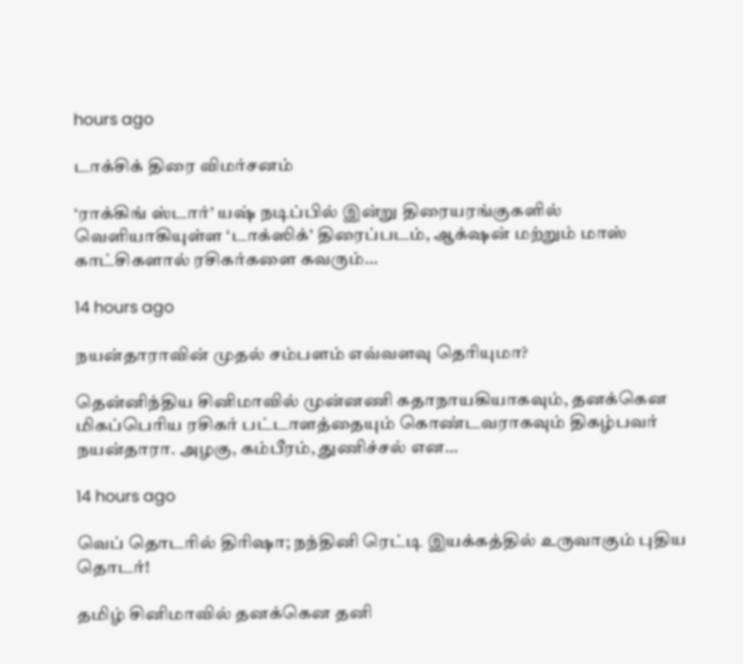hours ago

டாக்சிக் திரை விமர்சனம்

‘ராக்கிங் ஸ்டார்’ யஷ் நடிப்பில் இன்று திரையரங்குகளில் வெளியாகியுள்ள ‘டாக்ஸிக்’ திரைப்படம், ஆக்‌ஷன் மற்றும் மாஸ் காட்சிகளால் ரசிகர்களை கவரும்…

14 hours ago

நயன்தாராவின் முதல் சம்பளம் எவ்வளவு தெரியுமா?

தென்னிந்திய சினிமாவில் முன்னணி கதாநாயகியாகவும், தனக்கென மிகப்பெரிய ரசிகர் பட்டாளத்தையும் கொண்டவராகவும் திகழ்பவர் நயன்தாரா. அழகு, கம்பீரம், துணிச்சல் என…

14 hours ago

வெப் தொடரில் திரிஷா; நந்தினி ரெட்டி இயக்கத்தில் உருவாகும் புதிய தொடர்!

தமிழ் சினிமாவில் தனக்கென தனி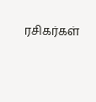ரசிகர்கள்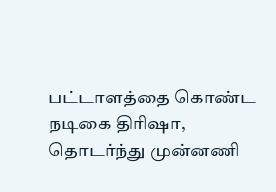பட்டாளத்தை கொண்ட நடிகை திரிஷா, தொடர்ந்து முன்னணி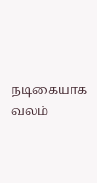நடிகையாக வலம்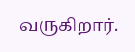வருகிறார்.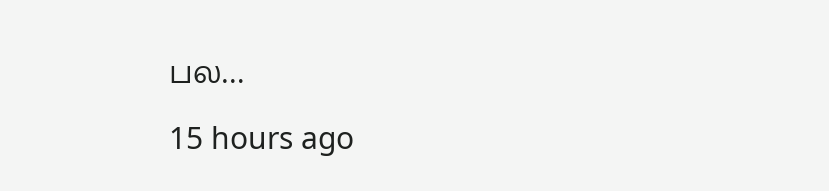பல…

15 hours ago